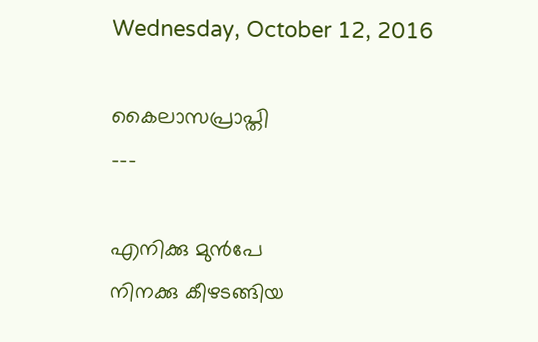Wednesday, October 12, 2016

കൈലാസപ്രാപ്തി
---

എനിക്കു മുൻപേ
നിനക്കു കീഴടങ്ങിയ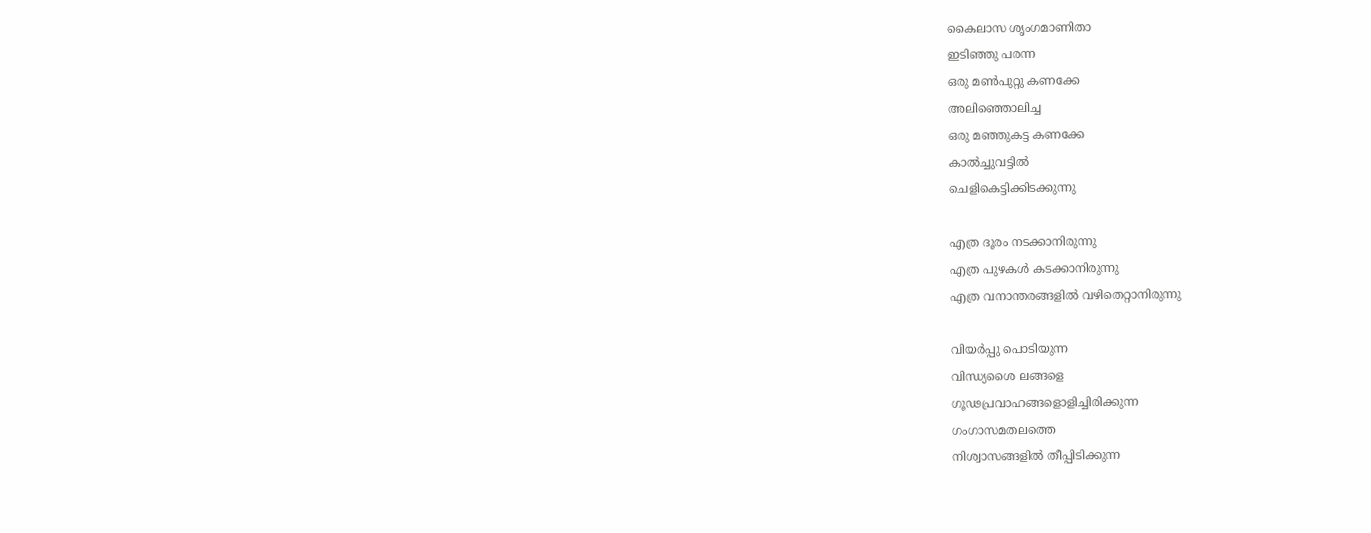കൈലാസ ശൃംഗമാണിതാ
ഇടിഞ്ഞു പരന്ന
ഒരു മൺപുറ്റു കണക്കേ
അലിഞ്ഞൊലിച്ച
ഒരു മഞ്ഞുകട്ട കണക്കേ
കാൽച്ചുവട്ടിൽ
ചെളികെട്ടിക്കിടക്കുന്നു

എത്ര ദൂരം നടക്കാനിരുന്നു
എത്ര പുഴകൾ കടക്കാനിരുന്നു
എത്ര വനാന്തരങ്ങളിൽ വഴിതെറ്റാനിരുന്നു

വിയർപ്പു പൊടിയുന്ന
വിന്ധ്യശൈ ലങ്ങളെ
ഗൂഢപ്രവാഹങ്ങളൊളിച്ചിരിക്കുന്ന
ഗംഗാസമതലത്തെ
നിശ്വാസങ്ങളിൽ തീപ്പിടിക്കുന്ന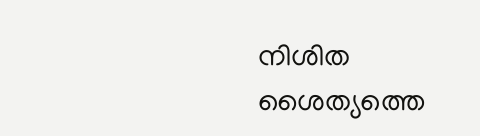നിശിത ശൈത്യത്തെ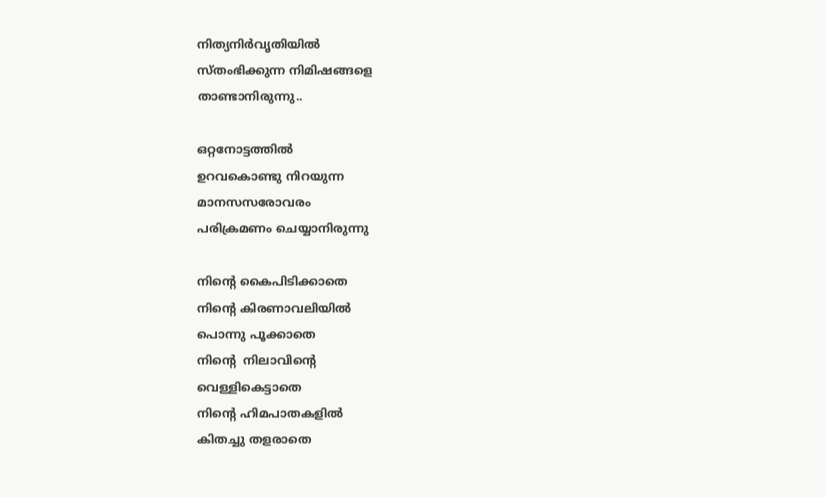നിത്യനിർവൃതിയിൽ
സ്തംഭിക്കുന്ന നിമിഷങ്ങളെ
താണ്ടാനിരുന്നു..

ഒറ്റനോട്ടത്തിൽ
ഉറവകൊണ്ടു നിറയുന്ന
മാനസസരോവരം
പരിക്രമണം ചെയ്യാനിരുന്നു

നിന്റെ കൈപിടിക്കാതെ
നിന്റെ കിരണാവലിയിൽ
പൊന്നു പൂക്കാതെ
നിന്റെ  നിലാവിന്റെ
വെള്ളികെട്ടാതെ
നിന്റെ ഹിമപാതകളിൽ
കിതച്ചു തളരാതെ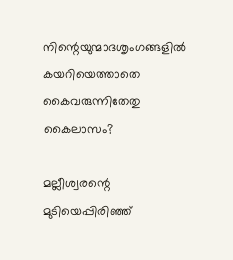നിന്റെയുന്മാദശൃംഗങ്ങളിൽ
കയറിയെത്താതെ
കൈവരുന്നിതേതു
കൈലാസം?

മല്ലീശ്വരന്റെ മുടിയെപ്പിരിഞ്ഞ്‌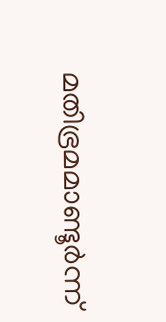മതിഭ്രമമാണ്ടൂർന്ന്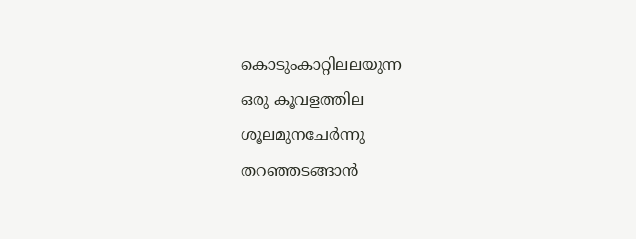കൊടുംകാറ്റിലലയുന്ന
ഒരു കൂവളത്തില
ശൂലമുനചേർന്നു
തറഞ്ഞടങ്ങാൻ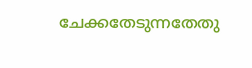ചേക്കതേടുന്നതേതു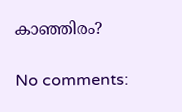കാഞ്ഞിരം?

No comments: